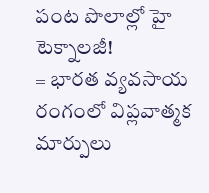పంట పొలాల్లో హై టెక్నాలజీ!
= భారత వ్యవసాయ రంగంలో విప్లవాత్మక మార్పులు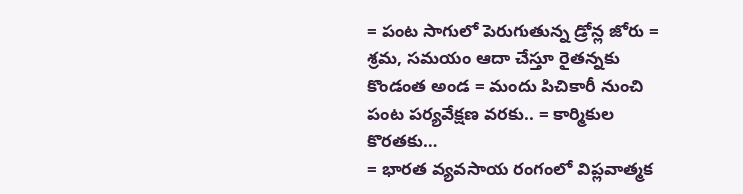= పంట సాగులో పెరుగుతున్న డ్రోన్ల జోరు = శ్రమ, సమయం ఆదా చేస్తూ రైతన్నకు కొండంత అండ = మందు పిచికారీ నుంచి పంట పర్యవేక్షణ వరకు.. = కార్మికుల కొరతకు…
= భారత వ్యవసాయ రంగంలో విప్లవాత్మక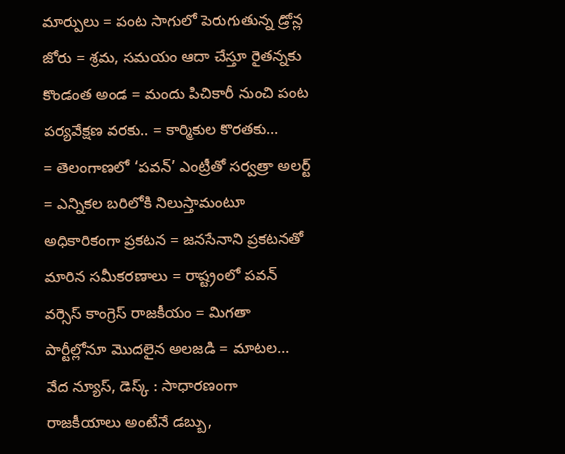మార్పులు = పంట సాగులో పెరుగుతున్న డ్రోన్ల జోరు = శ్రమ, సమయం ఆదా చేస్తూ రైతన్నకు కొండంత అండ = మందు పిచికారీ నుంచి పంట పర్యవేక్షణ వరకు.. = కార్మికుల కొరతకు…
= తెలంగాణలో ‘పవన్’ ఎంట్రీతో సర్వత్రా అలర్ట్ = ఎన్నికల బరిలోకి నిలుస్తామంటూ అధికారికంగా ప్రకటన = జనసేనాని ప్రకటనతో మారిన సమీకరణాలు = రాష్ట్రంలో పవన్ వర్సెస్ కాంగ్రెస్ రాజకీయం = మిగతా పార్టీల్లోనూ మొదలైన అలజడి = మాటల…
వేద న్యూస్, డెస్క్ : సాధారణంగా రాజకీయాలు అంటేనే డబ్బు,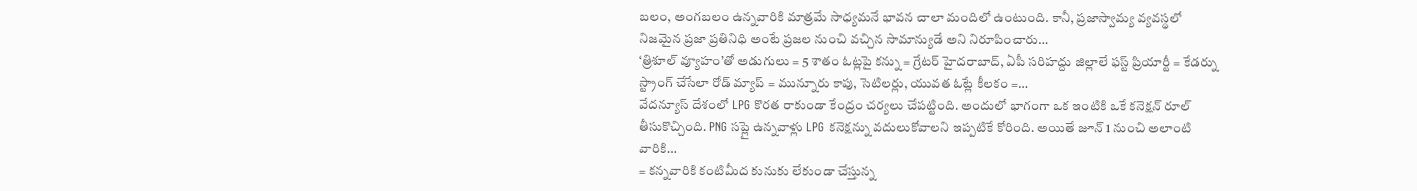బలం, అంగబలం ఉన్నవారికి మాత్రమే సాధ్యమనే భావన చాలా మందిలో ఉంటుంది. కానీ, ప్రజాస్వామ్య వ్యవస్థలో నిజమైన ప్రజా ప్రతినిధి అంటే ప్రజల నుంచి వచ్చిన సామాన్యుడే అని నిరూపించారు…
‘త్రిశూల్ వ్యూహం’తో అడుగులు = 5 శాతం ఓట్లపై కన్ను = గ్రేటర్ హైదరాబాద్, ఏపీ సరిహద్దు జిల్లాలే ఫస్ట్ ప్రియార్టీ = కేడర్ను స్ట్రాంగ్ చేసేలా రోడ్ మ్యాప్ = మున్నూరు కాపు, సెటిలర్లు, యువత ఓట్లే కీలకం =…
వేదన్యూస్ దేశంలో LPG కొరత రాకుండా కేంద్రం చర్యలు చేపట్టింది. అందులో భాగంగా ఒక ఇంటికి ఒకే కనెక్షన్ రూల్ తీసుకొచ్చింది. PNG సప్లై ఉన్నవాళ్లు LPG కనెక్షన్ను వదులుకోవాలని ఇప్పటికే కోరింది. అయితే జూన్ 1 నుంచి అలాంటి వారికి…
= కన్నవారికి కంటిమీద కునుకు లేకుండా చేస్తున్న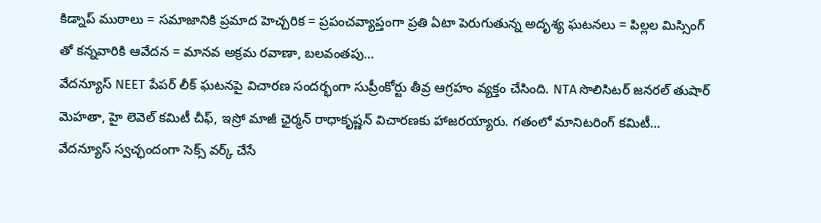కిడ్నాప్ ముఠాలు = సమాజానికి ప్రమాద హెచ్చరిక = ప్రపంచవ్యాప్తంగా ప్రతి ఏటా పెరుగుతున్న అదృశ్య ఘటనలు = పిల్లల మిస్సింగ్ తో కన్నవారికి ఆవేదన = మానవ అక్రమ రవాణా, బలవంతపు…
వేదన్యూస్ NEET పేపర్ లీక్ ఘటనపై విచారణ సందర్భంగా సుప్రీంకోర్టు తీవ్ర ఆగ్రహం వ్యక్తం చేసింది. NTA సొలిసిటర్ జనరల్ తుషార్ మెహతా, హై లెవెల్ కమిటీ చీఫ్, ఇస్రో మాజీ ఛైర్మన్ రాధాకృష్ణన్ విచారణకు హాజరయ్యారు. గతంలో మానిటరింగ్ కమిటీ…
వేదన్యూస్ స్వచ్ఛందంగా సెక్స్ వర్క్ చేసే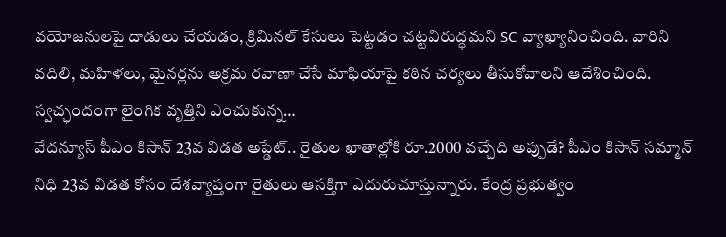వయోజనులపై దాడులు చేయడం, క్రిమినల్ కేసులు పెట్టడం చట్టవిరుద్ధమని SC వ్యాఖ్యానించింది. వారిని వదిలి, మహిళలు, మైనర్లను అక్రమ రవాణా చేసే మాఫియాపై కఠిన చర్యలు తీసుకోవాలని ఆదేశించింది. స్వచ్ఛందంగా లైంగిక వృత్తిని ఎంచుకున్న…
వేదన్యూస్ పీఎం కిసాన్ 23వ విడత అప్డేట్.. రైతుల ఖాతాల్లోకి రూ.2000 వచ్చేది అప్పుడే? పీఎం కిసాన్ సమ్మాన్ నిధి 23వ విడత కోసం దేశవ్యాప్తంగా రైతులు ఆసక్తిగా ఎదురుచూస్తున్నారు. కేంద్ర ప్రభుత్వం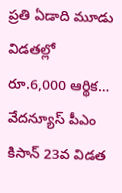ప్రతి ఏడాది మూడు విడతల్లో రూ.6,000 ఆర్థిక…
వేదన్యూస్ పీఎం కిసాన్ 23వ విడత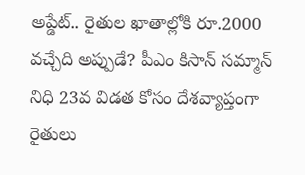అప్డేట్.. రైతుల ఖాతాల్లోకి రూ.2000 వచ్చేది అప్పుడే? పీఎం కిసాన్ సమ్మాన్ నిధి 23వ విడత కోసం దేశవ్యాప్తంగా రైతులు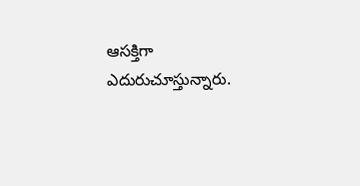ఆసక్తిగా ఎదురుచూస్తున్నారు.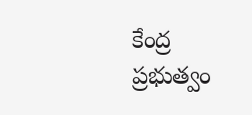కేంద్ర ప్రభుత్వం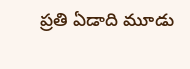ప్రతి ఏడాది మూడు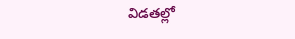విడతల్లో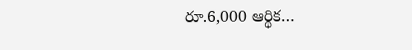రూ.6,000 ఆర్థిక…